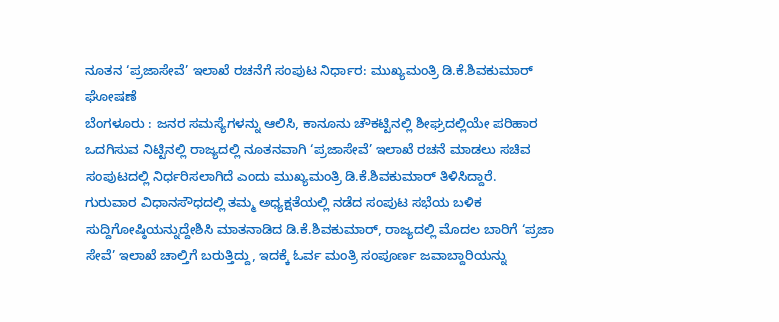ನೂತನ ‘ಪ್ರಜಾಸೇವೆ’ ಇಲಾಖೆ ರಚನೆಗೆ ಸಂಪುಟ ನಿರ್ಧಾರ: ಮುಖ್ಯಮಂತ್ರಿ ಡಿ.ಕೆ.ಶಿವಕುಮಾರ್ ಘೋಷಣೆ
ಬೆಂಗಳೂರು : ಜನರ ಸಮಸ್ಯೆಗಳನ್ನು ಆಲಿಸಿ, ಕಾನೂನು ಚೌಕಟ್ಟಿನಲ್ಲಿ ಶೀಘ್ರದಲ್ಲಿಯೇ ಪರಿಹಾರ ಒದಗಿಸುವ ನಿಟ್ಟಿನಲ್ಲಿ ರಾಜ್ಯದಲ್ಲಿ ನೂತನವಾಗಿ ‘ಪ್ರಜಾಸೇವೆ’ ಇಲಾಖೆ ರಚನೆ ಮಾಡಲು ಸಚಿವ ಸಂಪುಟದಲ್ಲಿ ನಿರ್ಧರಿಸಲಾಗಿದೆ ಎಂದು ಮುಖ್ಯಮಂತ್ರಿ ಡಿ.ಕೆ.ಶಿವಕುಮಾರ್ ತಿಳಿಸಿದ್ದಾರೆ.
ಗುರುವಾರ ವಿಧಾನಸೌಧದಲ್ಲಿ ತಮ್ಮ ಅಧ್ಯಕ್ಷತೆಯಲ್ಲಿ ನಡೆದ ಸಂಪುಟ ಸಭೆಯ ಬಳಿಕ ಸುದ್ದಿಗೋಷ್ಠಿಯನ್ನುದ್ದೇಶಿಸಿ ಮಾತನಾಡಿದ ಡಿ.ಕೆ.ಶಿವಕುಮಾರ್, ರಾಜ್ಯದಲ್ಲಿ ಮೊದಲ ಬಾರಿಗೆ ‘ಪ್ರಜಾ ಸೇವೆ’ ಇಲಾಖೆ ಚಾಲ್ತಿಗೆ ಬರುತ್ತಿದ್ದು, ಇದಕ್ಕೆ ಓರ್ವ ಮಂತ್ರಿ ಸಂಪೂರ್ಣ ಜವಾಬ್ದಾರಿಯನ್ನು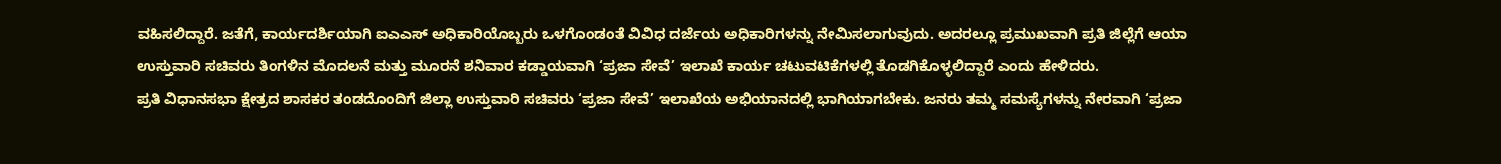ವಹಿಸಲಿದ್ದಾರೆ. ಜತೆಗೆ, ಕಾರ್ಯದರ್ಶಿಯಾಗಿ ಐಎಎಸ್ ಅಧಿಕಾರಿಯೊಬ್ಬರು ಒಳಗೊಂಡಂತೆ ವಿವಿಧ ದರ್ಜೆಯ ಅಧಿಕಾರಿಗಳನ್ನು ನೇಮಿಸಲಾಗುವುದು. ಅದರಲ್ಲೂ ಪ್ರಮುಖವಾಗಿ ಪ್ರತಿ ಜಿಲ್ಲೆಗೆ ಆಯಾ ಉಸ್ತುವಾರಿ ಸಚಿವರು ತಿಂಗಳಿನ ಮೊದಲನೆ ಮತ್ತು ಮೂರನೆ ಶನಿವಾರ ಕಡ್ಡಾಯವಾಗಿ ‘ಪ್ರಜಾ ಸೇವೆ’ ಇಲಾಖೆ ಕಾರ್ಯ ಚಟುವಟಿಕೆಗಳಲ್ಲಿ ತೊಡಗಿಕೊಳ್ಳಲಿದ್ದಾರೆ ಎಂದು ಹೇಳಿದರು.
ಪ್ರತಿ ವಿಧಾನಸಭಾ ಕ್ಷೇತ್ರದ ಶಾಸಕರ ತಂಡದೊಂದಿಗೆ ಜಿಲ್ಲಾ ಉಸ್ತುವಾರಿ ಸಚಿವರು ‘ಪ್ರಜಾ ಸೇವೆ’ ಇಲಾಖೆಯ ಅಭಿಯಾನದಲ್ಲಿ ಭಾಗಿಯಾಗಬೇಕು. ಜನರು ತಮ್ಮ ಸಮಸ್ಯೆಗಳನ್ನು ನೇರವಾಗಿ ‘ಪ್ರಜಾ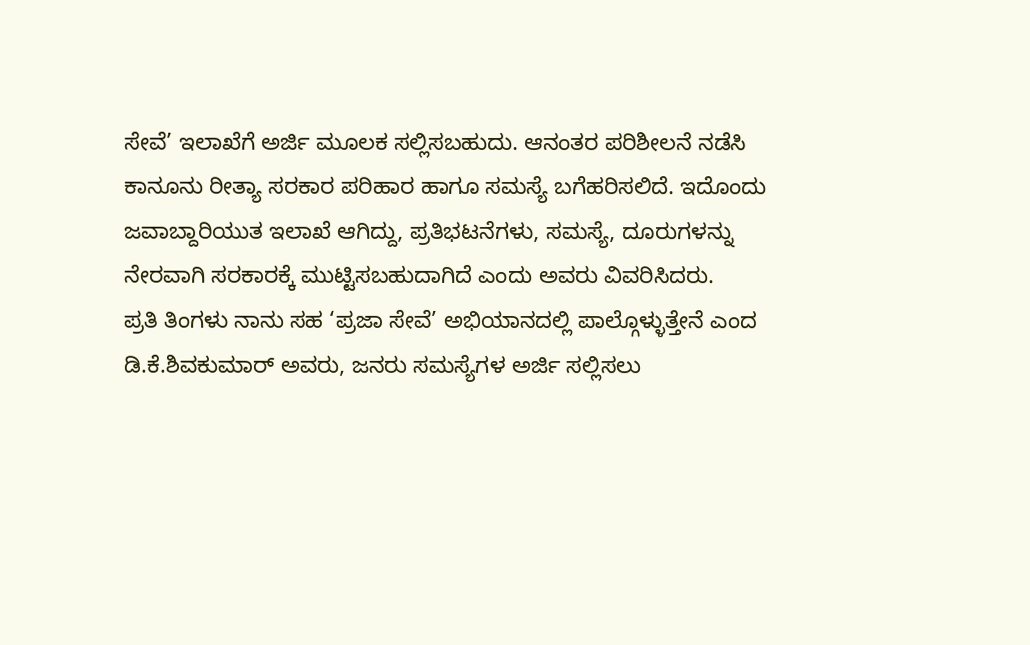ಸೇವೆ’ ಇಲಾಖೆಗೆ ಅರ್ಜಿ ಮೂಲಕ ಸಲ್ಲಿಸಬಹುದು. ಆನಂತರ ಪರಿಶೀಲನೆ ನಡೆಸಿ ಕಾನೂನು ರೀತ್ಯಾ ಸರಕಾರ ಪರಿಹಾರ ಹಾಗೂ ಸಮಸ್ಯೆ ಬಗೆಹರಿಸಲಿದೆ. ಇದೊಂದು ಜವಾಬ್ದಾರಿಯುತ ಇಲಾಖೆ ಆಗಿದ್ದು, ಪ್ರತಿಭಟನೆಗಳು, ಸಮಸ್ಯೆ, ದೂರುಗಳನ್ನು ನೇರವಾಗಿ ಸರಕಾರಕ್ಕೆ ಮುಟ್ಟಿಸಬಹುದಾಗಿದೆ ಎಂದು ಅವರು ವಿವರಿಸಿದರು.
ಪ್ರತಿ ತಿಂಗಳು ನಾನು ಸಹ ‘ಪ್ರಜಾ ಸೇವೆ’ ಅಭಿಯಾನದಲ್ಲಿ ಪಾಲ್ಗೊಳ್ಳುತ್ತೇನೆ ಎಂದ ಡಿ.ಕೆ.ಶಿವಕುಮಾರ್ ಅವರು, ಜನರು ಸಮಸ್ಯೆಗಳ ಅರ್ಜಿ ಸಲ್ಲಿಸಲು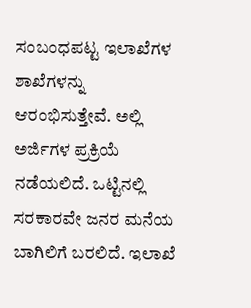ಸಂಬಂಧಪಟ್ಟ ಇಲಾಖೆಗಳ ಶಾಖೆಗಳನ್ನು ಆರಂಭಿಸುತ್ತೇವೆ. ಅಲ್ಲಿ ಅರ್ಜಿಗಳ ಪ್ರಕ್ರಿಯೆ ನಡೆಯಲಿದೆ. ಒಟ್ಟಿನಲ್ಲಿ ಸರಕಾರವೇ ಜನರ ಮನೆಯ ಬಾಗಿಲಿಗೆ ಬರಲಿದೆ. ಇಲಾಖೆ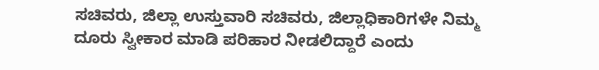ಸಚಿವರು, ಜಿಲ್ಲಾ ಉಸ್ತುವಾರಿ ಸಚಿವರು, ಜಿಲ್ಲಾಧಿಕಾರಿಗಳೇ ನಿಮ್ಮ ದೂರು ಸ್ವೀಕಾರ ಮಾಡಿ ಪರಿಹಾರ ನೀಡಲಿದ್ದಾರೆ ಎಂದು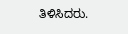ತಿಳಿಸಿದರು.